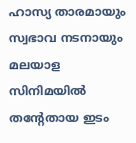ഹാസ്യ താരമായും സ്വഭാവ നടനായും മലയാള സിനിമയിൽ തന്റേതായ ഇടം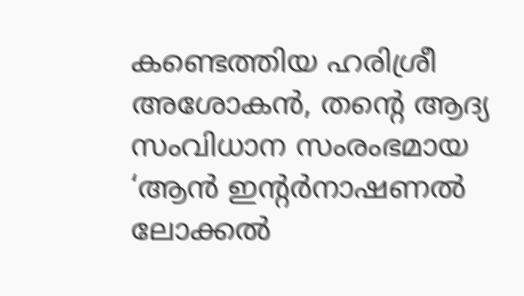കണ്ടെത്തിയ ഹരിശ്രീ അശോകൻ, തന്റെ ആദ്യ സംവിധാന സംരംഭമായ ‘ആൻ ഇന്റർനാഷണൽ ലോക്കൽ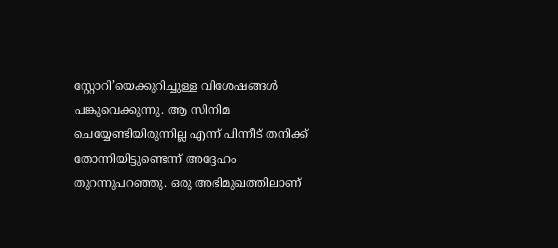സ്റ്റോറി’യെക്കുറിച്ചുള്ള വിശേഷങ്ങൾ പങ്കുവെക്കുന്നു. ആ സിനിമ ചെയ്യേണ്ടിയിരുന്നില്ല എന്ന് പിന്നീട് തനിക്ക് തോന്നിയിട്ടുണ്ടെന്ന് അദ്ദേഹം തുറന്നുപറഞ്ഞു. ഒരു അഭിമുഖത്തിലാണ്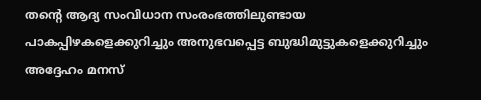തന്റെ ആദ്യ സംവിധാന സംരംഭത്തിലുണ്ടായ പാകപ്പിഴകളെക്കുറിച്ചും അനുഭവപ്പെട്ട ബുദ്ധിമുട്ടുകളെക്കുറിച്ചും അദ്ദേഹം മനസ്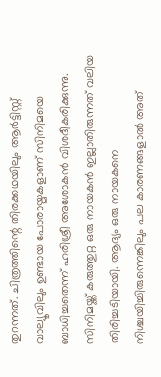തുറന്നത്. ചിത്രത്തിന്റെ തിരക്കഥയിലും ആർട്ടിസ്റ്റ് വാല്യൂവിലും ഉണ്ടായ പോരായ്മകളാണ് സിനിമയെ ബാധിച്ചതെന്ന് ഹരിശ്രീ അശോകൻ വിശദീകരിക്കുന്നു. സിനിമയ്ക്ക് കരുത്തുറ്റ ഒരു നായകൻ ഇല്ലാതിരുന്നത് വലിയ തിരിച്ചടിയായി. ആദ്യം ഒരു നായകനെ നിശ്ചയിച്ചിരുന്നെങ്കിലും പല കാരണങ്ങളാൽ അത്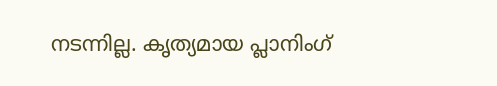നടന്നില്ല. കൃത്യമായ പ്ലാനിംഗ്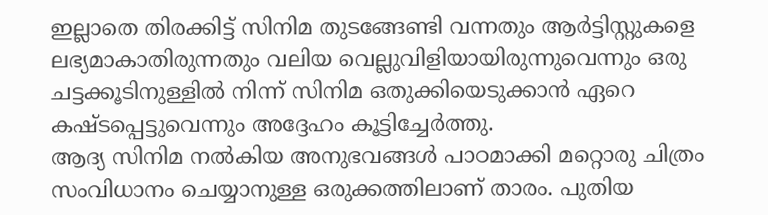ഇല്ലാതെ തിരക്കിട്ട് സിനിമ തുടങ്ങേണ്ടി വന്നതും ആർട്ടിസ്റ്റുകളെ ലഭ്യമാകാതിരുന്നതും വലിയ വെല്ലുവിളിയായിരുന്നുവെന്നും ഒരു ചട്ടക്കൂടിനുള്ളിൽ നിന്ന് സിനിമ ഒതുക്കിയെടുക്കാൻ ഏറെ കഷ്ടപ്പെട്ടുവെന്നും അദ്ദേഹം കൂട്ടിച്ചേർത്തു.
ആദ്യ സിനിമ നൽകിയ അനുഭവങ്ങൾ പാഠമാക്കി മറ്റൊരു ചിത്രം സംവിധാനം ചെയ്യാനുള്ള ഒരുക്കത്തിലാണ് താരം. പുതിയ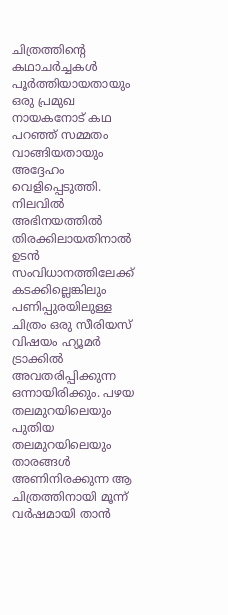ചിത്രത്തിന്റെ കഥാചർച്ചകൾ പൂർത്തിയായതായും ഒരു പ്രമുഖ നായകനോട് കഥ പറഞ്ഞ് സമ്മതം വാങ്ങിയതായും അദ്ദേഹം വെളിപ്പെടുത്തി. നിലവിൽ അഭിനയത്തിൽ തിരക്കിലായതിനാൽ ഉടൻ സംവിധാനത്തിലേക്ക് കടക്കില്ലെങ്കിലും പണിപ്പുരയിലുള്ള ചിത്രം ഒരു സീരിയസ് വിഷയം ഹ്യൂമർ ട്രാക്കിൽ അവതരിപ്പിക്കുന്ന ഒന്നായിരിക്കും. പഴയ തലമുറയിലെയും പുതിയ തലമുറയിലെയും താരങ്ങൾ അണിനിരക്കുന്ന ആ ചിത്രത്തിനായി മൂന്ന് വർഷമായി താൻ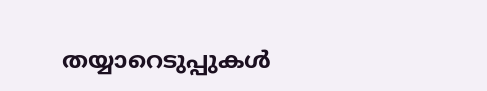തയ്യാറെടുപ്പുകൾ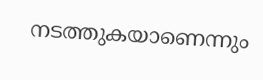നടത്തുകയാണെന്നും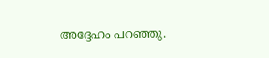അദ്ദേഹം പറഞ്ഞു.